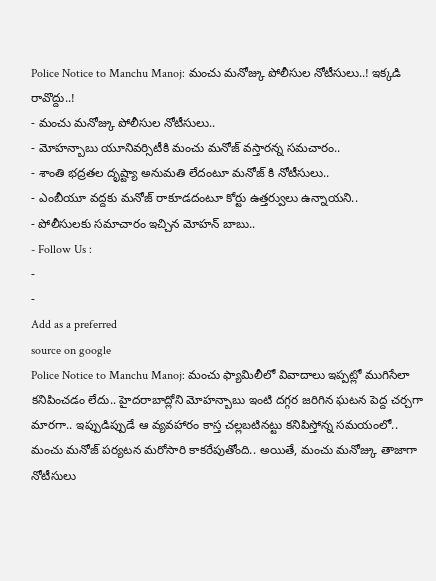Police Notice to Manchu Manoj: మంచు మనోజ్కు పోలీసుల నోటీసులు..! ఇక్కడి రావొద్దు..!
- మంచు మనోజ్కు పోలీసుల నోటీసులు..
- మోహన్బాబు యూనివర్సిటీకి మంచు మనోజ్ వస్తారన్న సమచారం..
- శాంతి భద్రతల దృష్ట్యా అనుమతి లేదంటూ మనోజ్ కి నోటీసులు..
- ఎంబీయూ వద్దకు మనోజ్ రాకూడదంటూ కోర్టు ఉత్తర్వులు ఉన్నాయని..
- పోలీసులకు సమాచారం ఇచ్చిన మోహన్ బాబు..
- Follow Us :
-
-
Add as a preferred
source on google
Police Notice to Manchu Manoj: మంచు ఫ్యామిలీలో వివాదాలు ఇప్పట్లో ముగిసేలా కనిపించడం లేదు.. హైదరాబాద్లోని మోహన్బాబు ఇంటి దగ్గర జరిగిన ఘటన పెద్ద చర్చగా మారగా.. ఇప్పుడిప్పుడే ఆ వ్యవహారం కాస్త చల్లబటినట్టు కనిపిస్తోన్న సమయంలో.. మంచు మనోజ్ పర్యటన మరోసారి కాకరేపుతోంది.. అయితే, మంచు మనోజ్కు తాజాగా నోటీసులు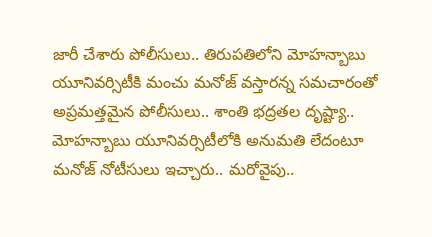జారీ చేశారు పోలీసులు.. తిరుపతిలోని మోహన్బాబు యూనివర్సిటీకి మంచు మనోజ్ వస్తారన్న సమచారంతో అప్రమత్తమైన పోలీసులు.. శాంతి భద్రతల దృష్ట్యా.. మోహన్బాబు యూనివర్సిటీలోకి అనుమతి లేదంటూ మనోజ్ నోటీసులు ఇచ్చారు.. మరోవైపు..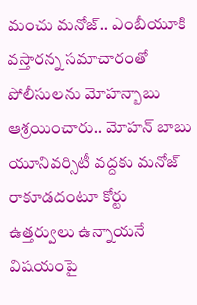మంచు మనోజ్.. ఎంబీయూకి వస్తారన్న సమాచారంతో పోలీసులను మోహన్బాబు ఆశ్రయించారు.. మోహన్ బాబు యూనివర్సిటీ వద్దకు మనోజ్ రాకూడదంటూ కోర్టు ఉత్తర్వులు ఉన్నాయనే విషయంపై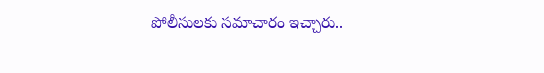పోలీసులకు సమాచారం ఇచ్చారు..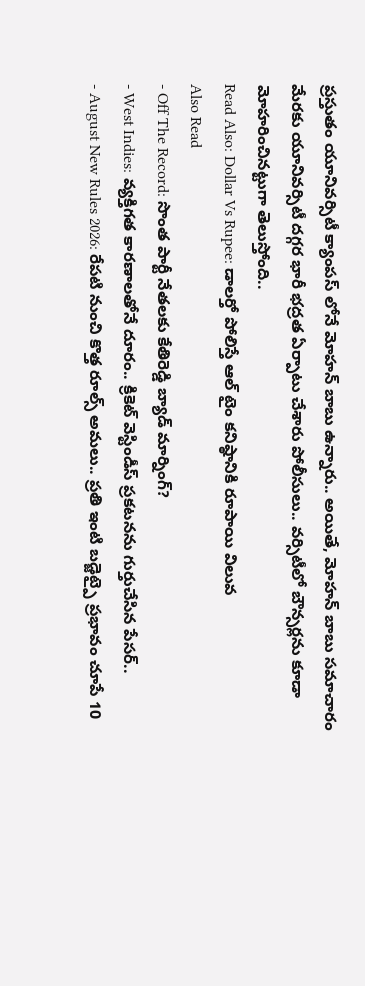ప్రస్తుతం యూనివర్సిటీ క్యాంపస్ లోనే మోహన్ బాబు ఉన్నారు.. అయితే, మోహన్ బాబు సమాచారం మేరకు యూనివర్సిటీ దగ్గర భారీ భద్రత ఏర్పాటు చేశారు పోలీసులు.. వర్సిటీలో బౌన్సర్లను కూడా మోహరించినట్టుగా తెలుస్తోంది..
Read Also: Dollar Vs Rupee: డాలర్తో పోలిస్తే ఆల్ టైం కనిష్ఠానికి రూపాయి విలువ
Also Read
- Off The Record: సొంత పార్టీ నేతలకు కేతిరెడ్డి బ్యాడ్ మార్నింగ్?
- West Indies: వ్యక్తిగత కారణాలతోనే దూరం.. క్రికెట్ వెస్టిండీస్ ప్రకటనను గుర్తుచేసిన పేసర్..
- August New Rules 2026: రేపటి నుంచి కొత్త రూల్స్ అమలు.. ప్రతి ఇంటి బడ్జెట్పై ప్రభావం చూపే 10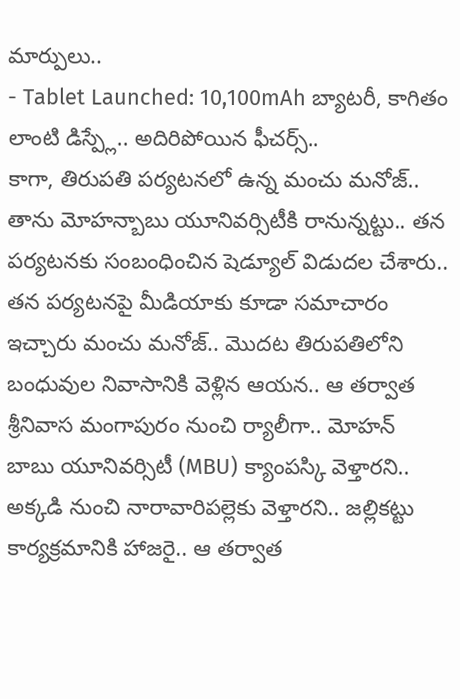మార్పులు..
- Tablet Launched: 10,100mAh బ్యాటరీ, కాగితం లాంటి డిస్ప్లే.. అదిరిపోయిన ఫీచర్స్..
కాగా, తిరుపతి పర్యటనలో ఉన్న మంచు మనోజ్.. తాను మోహన్బాబు యూనివర్సిటీకి రానున్నట్టు.. తన పర్యటనకు సంబంధించిన షెడ్యూల్ విడుదల చేశారు.. తన పర్యటనపై మీడియాకు కూడా సమాచారం ఇచ్చారు మంచు మనోజ్.. మొదట తిరుపతిలోని బంధువుల నివాసానికి వెళ్లిన ఆయన.. ఆ తర్వాత శ్రీనివాస మంగాపురం నుంచి ర్యాలీగా.. మోహన్ బాబు యూనివర్సిటీ (MBU) క్యాంపస్కి వెళ్తారని.. అక్కడి నుంచి నారావారిపల్లెకు వెళ్తారని.. జల్లికట్టు కార్యక్రమానికి హాజరై.. ఆ తర్వాత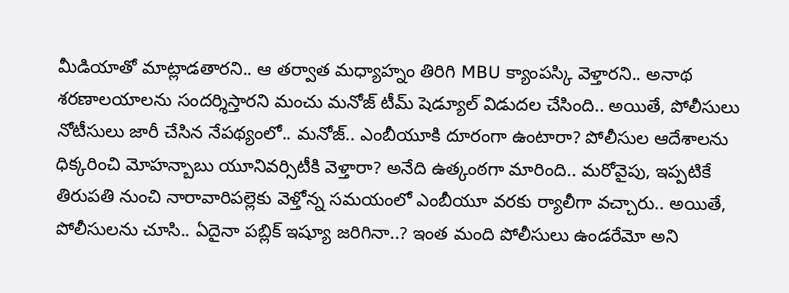మీడియాతో మాట్లాడతారని.. ఆ తర్వాత మధ్యాహ్నం తిరిగి MBU క్యాంపస్కి వెళ్తారని.. అనాథ శరణాలయాలను సందర్శిస్తారని మంచు మనోజ్ టీమ్ షెడ్యూల్ విడుదల చేసింది.. అయితే, పోలీసులు నోటీసులు జారీ చేసిన నేపథ్యంలో.. మనోజ్.. ఎంబీయూకి దూరంగా ఉంటారా? పోలీసుల ఆదేశాలను ధిక్కరించి మోహన్బాబు యూనివర్సిటీకి వెళ్తారా? అనేది ఉత్కంఠగా మారింది.. మరోవైపు, ఇప్పటికే తిరుపతి నుంచి నారావారిపల్లెకు వెళ్తోన్న సమయంలో ఎంబీయూ వరకు ర్యాలీగా వచ్చారు.. అయితే, పోలీసులను చూసి.. ఏదైనా పబ్లిక్ ఇష్యూ జరిగినా..? ఇంత మంది పోలీసులు ఉండరేమో అని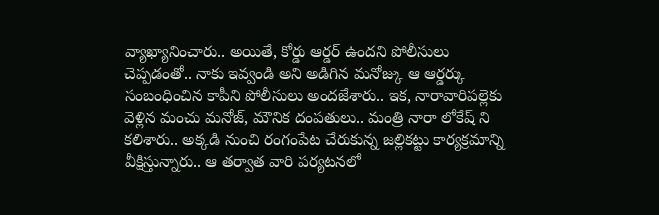వ్యాఖ్యానించారు.. అయితే, కోర్డు ఆర్డర్ ఉందని పోలీసులు చెప్పడంతో.. నాకు ఇవ్వండి అని అడిగిన మనోజ్కు ఆ ఆర్డర్కు సంబంధించిన కాపీని పోలీసులు అందజేశారు.. ఇక, నారావారిపల్లెకు వెళ్లిన మంచు మనోజ్, మౌనిక దంపతులు.. మంత్రి నారా లోకేష్ ని కలిశారు.. అక్కడి నుంచి రంగంపేట చేరుకున్న జల్లికట్టు కార్యక్రమాన్ని వీక్షిస్తున్నారు.. ఆ తర్వాత వారి పర్యటనలో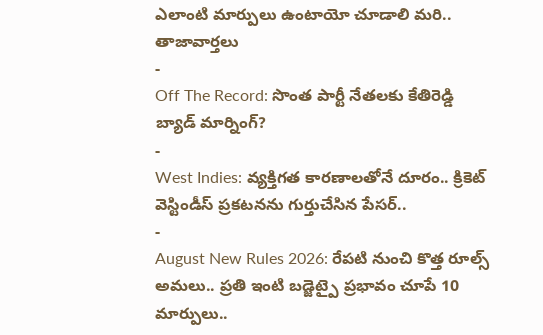ఎలాంటి మార్పులు ఉంటాయో చూడాలి మరి..
తాజావార్తలు
-
Off The Record: సొంత పార్టీ నేతలకు కేతిరెడ్డి బ్యాడ్ మార్నింగ్?
-
West Indies: వ్యక్తిగత కారణాలతోనే దూరం.. క్రికెట్ వెస్టిండీస్ ప్రకటనను గుర్తుచేసిన పేసర్..
-
August New Rules 2026: రేపటి నుంచి కొత్త రూల్స్ అమలు.. ప్రతి ఇంటి బడ్జెట్పై ప్రభావం చూపే 10 మార్పులు..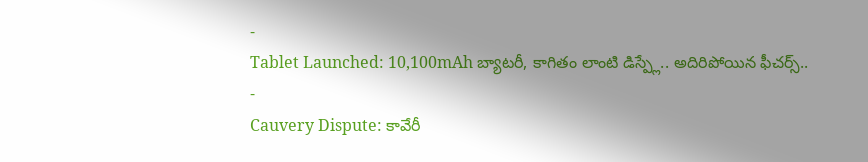-
Tablet Launched: 10,100mAh బ్యాటరీ, కాగితం లాంటి డిస్ప్లే.. అదిరిపోయిన ఫీచర్స్..
-
Cauvery Dispute: కావేరీ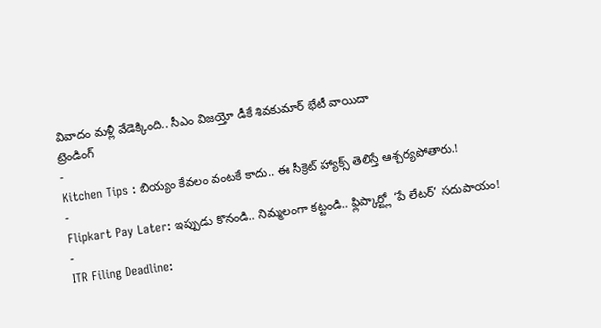వివాదం మళ్లీ వేడెక్కింది.. సీఎం విజయ్తో డీకే శివకుమార్ భేటీ వాయిదా
ట్రెండింగ్
-
Kitchen Tips : బియ్యం కేవలం వంటకే కాదు.. ఈ సీక్రెట్ హ్యాక్స్ తెలిస్తే ఆశ్చర్యపోతారు.!
-
Flipkart Pay Later: ఇప్పుడు కొనండి.. నిమ్మలంగా కట్టండి.. ఫ్లిప్కార్ట్లో ‘పే లేటర్’ సదుపాయం!
-
ITR Filing Deadline: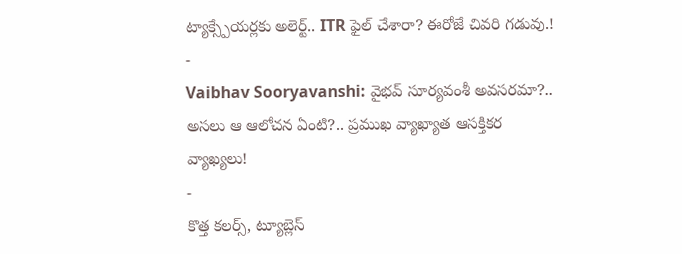ట్యాక్స్పేయర్లకు అలెర్ట్.. ITR ఫైల్ చేశారా? ఈరోజే చివరి గడువు.!
-
Vaibhav Sooryavanshi: వైభవ్ సూర్యవంశీ అవసరమా?.. అసలు ఆ ఆలోచన ఏంటి?.. ప్రముఖ వ్యాఖ్యాత ఆసక్తికర వ్యాఖ్యలు!
-
కొత్త కలర్స్, ట్యూబ్లెస్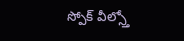స్పోక్ వీల్స్తో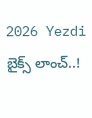2026 Yezdi బైక్స్ లాంచ్..!